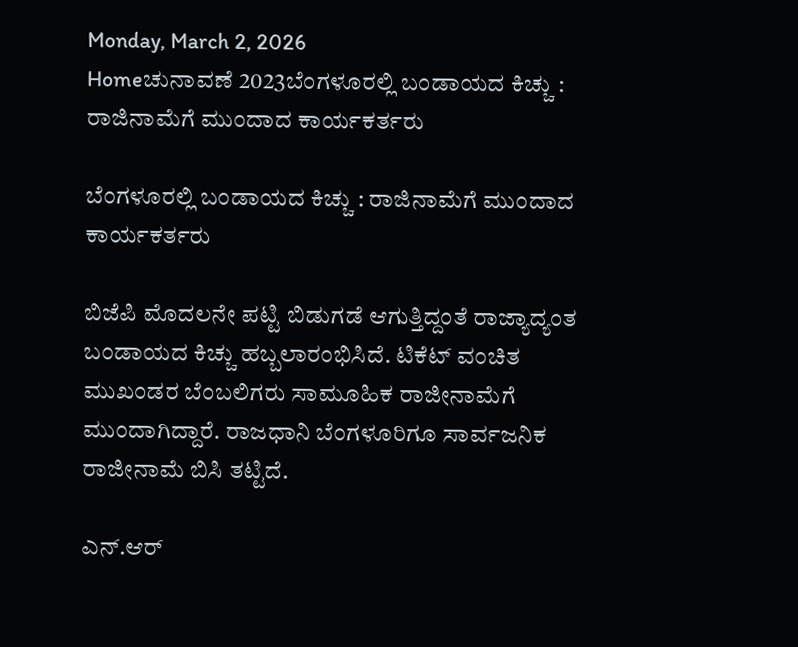Monday, March 2, 2026
Homeಚುನಾವಣೆ 2023ಬೆಂಗಳೂರಲ್ಲಿ ಬಂಡಾಯದ ಕಿಚ್ಚು : ರಾಜಿನಾಮೆಗೆ ಮುಂದಾದ ಕಾರ್ಯಕರ್ತರು

ಬೆಂಗಳೂರಲ್ಲಿ ಬಂಡಾಯದ ಕಿಚ್ಚು : ರಾಜಿನಾಮೆಗೆ ಮುಂದಾದ ಕಾರ್ಯಕರ್ತರು

ಬಿಜೆಪಿ ಮೊದಲನೇ ಪಟ್ಟಿ ಬಿಡುಗಡೆ ಆಗುತ್ತಿದ್ದಂತೆ ರಾಜ್ಯಾದ್ಯಂತ ಬಂಡಾಯದ ಕಿಚ್ಚು ಹಬ್ಬಲಾರಂಭಿಸಿದೆ. ಟಿಕೆಟ್ ವಂಚಿತ ಮುಖಂಡರ ಬೆಂಬಲಿಗರು ಸಾಮೂಹಿಕ ರಾಜೀನಾಮೆಗೆ ಮುಂದಾಗಿದ್ದಾರೆ. ರಾಜಧಾನಿ ಬೆಂಗಳೂರಿಗೂ ಸಾರ್ವಜನಿಕ ರಾಜೀನಾಮೆ ಬಿಸಿ ತಟ್ಟಿದೆ.

ಎನ್.ಆರ್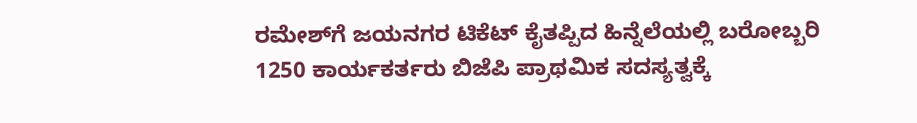ರಮೇಶ್‌ಗೆ ಜಯನಗರ ಟಿಕೆಟ್‌ ಕೈತಪ್ಪಿದ ಹಿನ್ನೆಲೆಯಲ್ಲಿ ಬರೋಬ್ಬರಿ 1250 ಕಾರ್ಯಕರ್ತರು ಬಿಜೆಪಿ ಪ್ರಾಥಮಿಕ ಸದಸ್ಯತ್ವಕ್ಕೆ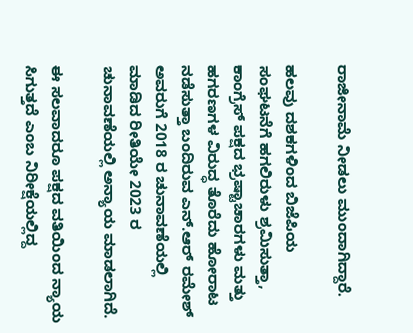ರಾಜೀನಾಮೆ ನೀಡಲು ಮುಂದಾಗಿದ್ದಾರೆ.

ಹಲವು ದಶಕಗಳಿಂದ ಬಿಜೆಪಿಯ ಸಂಘಟನೆಗೆ ಹಗಲಿರುಳು ಶ್ರಮಿಸುತ್ತಾ, ಕಾಂಗ್ರೆಸ್ ಪಕ್ಷದ ಭ್ರಷ್ಟಾಚಾರಗಳು ಮತ್ತು ಹಗರಣಗಳ ವಿರುದ್ಧ ತೊರೆದು ಹೋರಾಟ ನಡೆಸುತ್ತಾ ಬಂದಿರುವ ಎನ್.ಆರ್ ರಮೇಶ್ ಅವರುಗೆ 2018 ರ ಚುನಾವಣೆಯಲ್ಲಿ ಮಾಡಿದ ರೀತಿಯೇ 2023 ರ ಚುನಾವಣೆಯಲ್ಲಿ ಅನ್ಯಾಯ ಮಾಡಲಾಗಿದೆ.

ಈ ಸಲವಾದರೂ ಪಕ್ಷದ ವತಿಯಿಂದ ನ್ಯಾಯ ಸಿಗುತ್ತದೆ ಎಂಬ ನಿರೀಕ್ಷೆಯಲ್ಲಿದ್ದ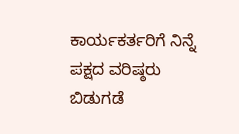ಕಾರ್ಯಕರ್ತರಿಗೆ ನಿನ್ನೆ ಪಕ್ಷದ ವರಿಷ್ಠರು ಬಿಡುಗಡೆ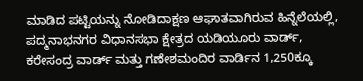ಮಾಡಿದ ಪಟ್ಟಿಯನ್ನು ನೋಡಿದಾಕ್ಷಣ ಆಘಾತವಾಗಿರುವ ಹಿನ್ನೆಲೆಯಲ್ಲಿ, ಪದ್ಮನಾಭನಗರ ವಿಧಾನಸಭಾ ಕ್ಷೇತ್ರದ ಯಡಿಯೂರು ವಾರ್ಡ್, ಕರೇಸಂದ್ರ ವಾರ್ಡ್ ಮತ್ತು ಗಣೇಶಮಂದಿರ ವಾರ್ಡಿನ 1,250ಕ್ಕೂ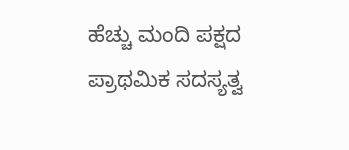ಹೆಚ್ಚು ಮಂದಿ ಪಕ್ಷದ ಪ್ರಾಥಮಿಕ ಸದಸ್ಯತ್ವ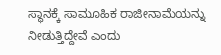ಸ್ಥಾನಕ್ಕೆ ಸಾಮೂಹಿಕ ರಾಜೀನಾಮೆಯನ್ನು ನೀಡುತ್ತಿದ್ದೇವೆ ಎಂದು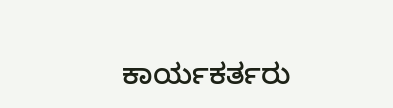ಕಾರ್ಯಕರ್ತರು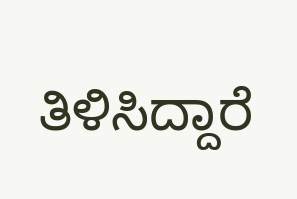ತಿಳಿಸಿದ್ದಾರೆ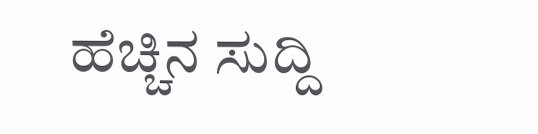ಹೆಚ್ಚಿನ ಸುದ್ದಿ